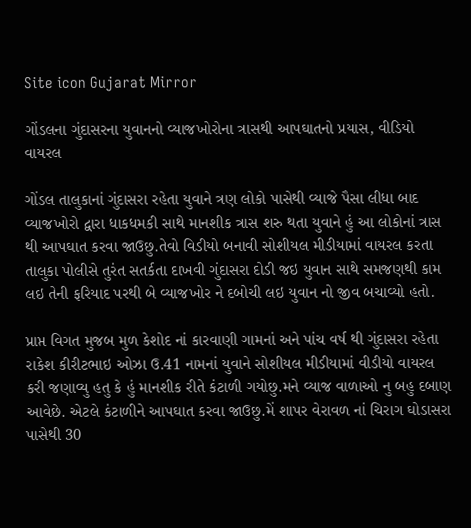Site icon Gujarat Mirror

ગોંડલના ગુંદાસરના યુવાનનો વ્યાજખોરોના ત્રાસથી આપઘાતનો પ્રયાસ, વીડિયો વાયરલ

ગોંડલ તાલુકાનાં ગુંદાસરા રહેતા યુવાને ત્રણ લોકો પાસેથી વ્યાજે પૈસા લીધા બાદ વ્યાજખોરો દ્વારા ધાકધમકી સાથે માનશીક ત્રાસ શરુ થતા યુવાને હું આ લોકોનાં ત્રાસ થી આપઘાત કરવા જાઉછુ.તેવો વિડીયો બનાવી સોશીયલ મીડીયામાં વાયરલ કરતા તાલુકા પોલીસે તુરંત સતર્કતા દાખવી ગુંદાસરા દોડી જઇ યુવાન સાથે સમજણથી કામ લઇ તેની ફરિયાદ પરથી બે વ્યાજખોર ને દબોચી લઇ યુવાન નો જીવ બચાવ્યો હતો.

પ્રાપ્ત વિગત મુજબ મુળ કેશોદ નાં કારવાણી ગામનાં અને પાંચ વર્ષ થી ગુંદાસરા રહેતા રાકેશ કીરીટભાઇ ઓઝા ઉ.41 નામનાં યુવાને સોશીયલ મીડીયામાં વીડીયો વાયરલ કરી જણાવ્યુ હતુ કે હું માનશીક રીતે કંટાળી ગયોછુ.મને વ્યાજ વાળાઓ નુ બહુ દબાણ આવેછે. એટલે કંટાળીને આપઘાત કરવા જાઉછુ.મેં શાપર વેરાવળ નાં ચિરાગ ઘોડાસરા પાસેથી 30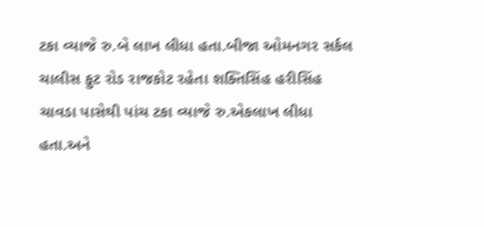ટકા વ્યાજે રુ.બે લાખ લીધા હતા.બીજા ઓમનગર સર્કલ ચાલીસ ફુટ રોડ રાજકોટ રહેતા શક્તિસિંહ હરીસિંહ ચાવડા પાસેથી પાંચ ટકા વ્યાજે રુ.એકલાખ લીધા હતા.અને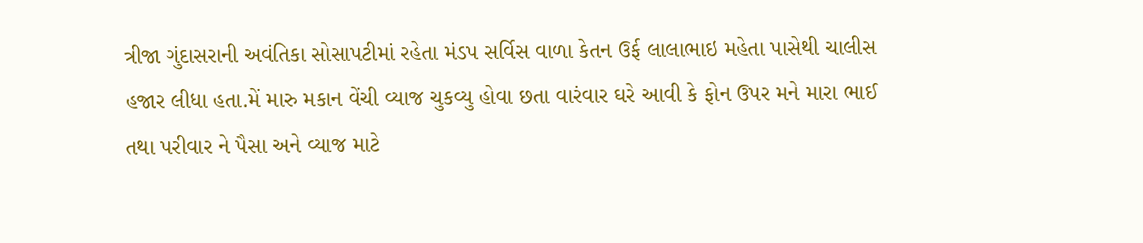ત્રીજા ગુંદાસરાની અવંતિકા સોસાપટીમાં રહેતા મંડપ સર્વિસ વાળા કેતન ઉર્ફ લાલાભાઇ મહેતા પાસેથી ચાલીસ હજાર લીધા હતા.મેં મારુ મકાન વેંચી વ્યાજ ચુકવ્યુ હોવા છતા વારંવાર ઘરે આવી કે ફોન ઉપર મને મારા ભાઈ તથા પરીવાર ને પૈસા અને વ્યાજ માટે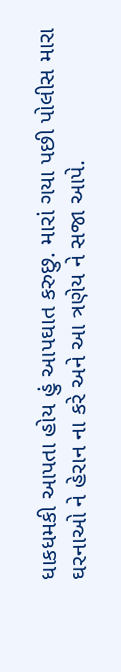ધાકધમકી આપતા હોય હું આપઘાત કરુછુ. મારાં ગયા પછી પોલીસ મારા ઘરનાઓ ને હેરાન ના કરે અને આ ત્રણેય ને સજા આપે.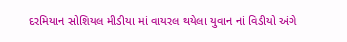દરમિયાન સોશિયલ મીડીયા માં વાયરલ થયેલા યુવાન નાં વિડીયો અંગે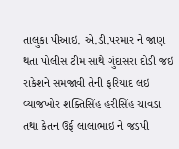તાલુકા પીઆઇ. એ.ડી.પરમાર ને જાણ થતા પોલીસ ટીમ સાથે ગુંદાસરા દોડી જઇ રાકેશને સમજાવી તેની ફરિયાદ લઇ વ્યાજખોર શક્તિસિંહ હરીસિંહ ચાવડા તથા કેતન ઉર્ફ લાલાભાઇ ને જડપી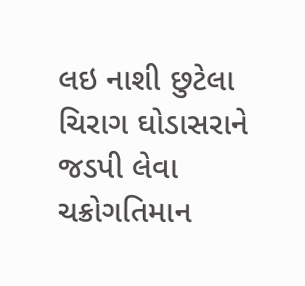લઇ નાશી છુટેલા ચિરાગ ઘોડાસરાને જડપી લેવા ચક્રોગતિમાન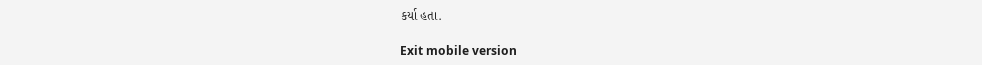કર્યા હતા.

Exit mobile version